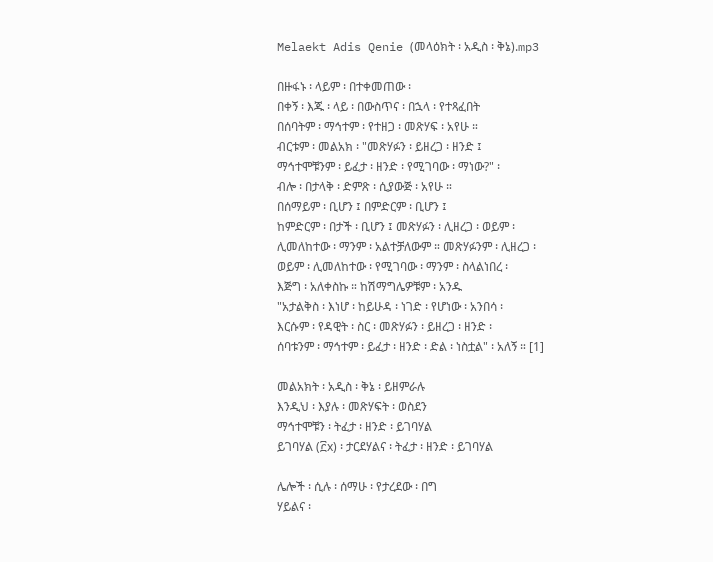Melaekt Adis Qenie (መላዕክት ፡ አዲስ ፡ ቅኔ).mp3

በዙፋኑ ፡ ላይም ፡ በተቀመጠው ፡
በቀኝ ፡ እጁ ፡ ላይ ፡ በውስጥና ፡ በኋላ ፡ የተጻፈበት
በሰባትም ፡ ማኅተም ፡ የተዘጋ ፡ መጽሃፍ ፡ አየሁ ።
ብርቱም ፡ መልአክ ፡ "መጽሃፉን ፡ ይዘረጋ ፡ ዘንድ ፤
ማኅተሞቹንም ፡ ይፈታ ፡ ዘንድ ፡ የሚገባው ፡ ማነው?" ፡
ብሎ ፡ በታላቅ ፡ ድምጽ ፡ ሲያውጅ ፡ አየሁ ።
በሰማይም ፡ ቢሆን ፤ በምድርም ፡ ቢሆን ፤
ከምድርም ፡ በታች ፡ ቢሆን ፤ መጽሃፉን ፡ ሊዘረጋ ፡ ወይም ፡
ሊመለከተው ፡ ማንም ፡ አልተቻለውም ። መጽሃፉንም ፡ ሊዘረጋ ፡
ወይም ፡ ሊመለከተው ፡ የሚገባው ፡ ማንም ፡ ስላልነበረ ፡
እጅግ ፡ አለቀስኩ ። ከሽማግሌዎቹም ፡ አንዱ
"አታልቅስ ፡ እነሆ ፡ ከይሁዳ ፡ ነገድ ፡ የሆነው ፡ አንበሳ ፡
እርሱም ፡ የዳዊት ፡ ስር ፡ መጽሃፉን ፡ ይዘረጋ ፡ ዘንድ ፡
ሰባቱንም ፡ ማኅተም ፡ ይፈታ ፡ ዘንድ ፡ ድል ፡ ነስቷል" ፡ አለኝ ። [1]

መልአክት ፡ አዲስ ፡ ቅኔ ፡ ይዘምራሉ
እንዲህ ፡ እያሉ ፡ መጽሃፍት ፡ ወስደን
ማኅተሞቹን ፡ ትፈታ ፡ ዘንድ ፡ ይገባሃል
ይገባሃል (፫x) ፡ ታርደሃልና ፡ ትፈታ ፡ ዘንድ ፡ ይገባሃል

ሌሎች ፡ ሲሉ ፡ ሰማሁ ፡ የታረደው ፡ በግ
ሃይልና ፡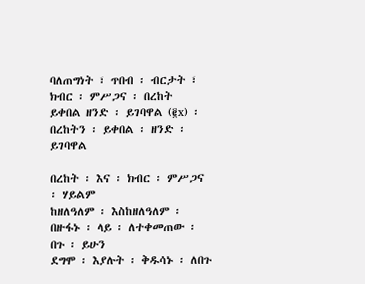ባለጠግነት ፣ ጥበብ ፡ ብርታት ፣ ክብር ፡ ምሥጋና ፡ በረከት
ይቀበል ዘንድ ፡ ይገባዋል (፪x) ፡ በረከትን ፡ ይቀበል ፡ ዘንድ ፡ ይገባዋል

በረከት ፡ እና ፡ ክብር ፡ ምሥጋና ፡ ሃይልም
ከዘለዓለም ፡ እስከዘለዓለም ፡ በዙፋኑ ፡ ላይ ፡ ለተቀመጠው ፡ በጉ ፡ ይሁን
ደግሞ ፡ እያሉት ፡ ቅዱሳኑ ፡ ለበጉ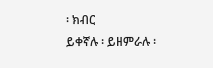፡ ክብር
ይቀኛሉ ፡ ይዘምራሉ ፡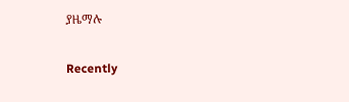ያዜማሉ

Recently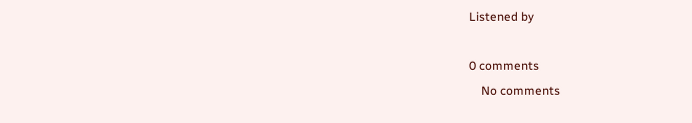Listened by

0 comments
    No comments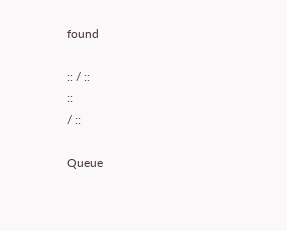found

:: / ::
::
/ ::

Queue